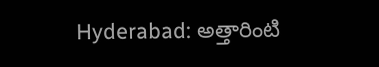Hyderabad: అత్తారింటి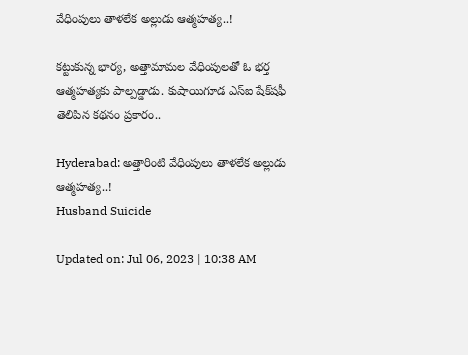వేధింపులు తాళలేక అల్లుడు ఆత్మహత్య..!

కట్టుకున్న భార్య, అత్తామామల వేధింపులతో ఓ భర్త ఆత్మహత్యకు పాల్పడ్డాడు. కుషాయిగూడ ఎస్‌ఐ షేక్‌షఫీ తెలిపిన కథనం ప్రకారం..

Hyderabad: అత్తారింటి వేధింపులు తాళలేక అల్లుడు ఆత్మహత్య..!
Husband Suicide

Updated on: Jul 06, 2023 | 10:38 AM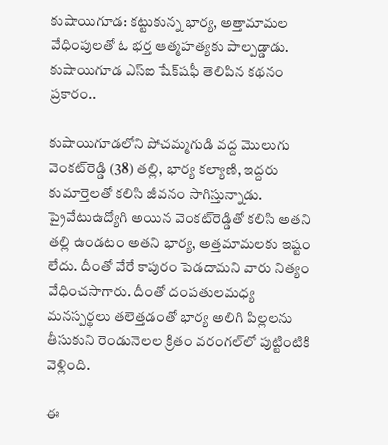కుషాయిగూడ: కట్టుకున్న భార్య, అత్తామామల వేధింపులతో ఓ భర్త ఆత్మహత్యకు పాల్పడ్డాడు. కుషాయిగూడ ఎస్‌ఐ షేక్‌షఫీ తెలిపిన కథనం ప్రకారం..

కుషాయిగూడలోని పోచమ్మగుడి వద్ద మొలుగు వెంకట్‌రెడ్డి (38) తల్లి, భార్య కల్యాణి, ఇద్దరు కుమార్తెలతో కలిసి జీవనం సాగిస్తున్నాడు. ప్రైవేటుఉద్యోగి అయిన వెంకట్‌రెడ్డితో కలిసి అతని తల్లి ఉండటం అతని భార్య, అత్తమామలకు ఇష్టం లేదు. దీంతో వేరే కాపురం పెడదామని వారు నిత్యం వేధించసాగారు. దీంతో దంపతులమధ్య మనస్పర్థలు తలెత్తడంతో భార్య అలిగి పిల్లలను తీసుకుని రెండునెలల క్రితం వరంగల్‌లో పుట్టింటికి వెళ్లింది.

ఈ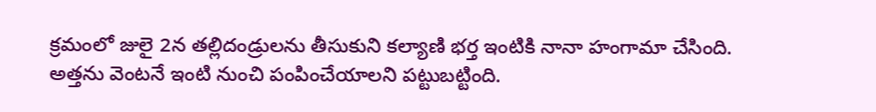క్రమంలో జులై 2న తల్లిదండ్రులను తీసుకుని కల్యాణి భర్త ఇంటికి నానా హంగామా చేసింది. అత్తను వెంటనే ఇంటి నుంచి పంపించేయాలని పట్టుబట్టింది.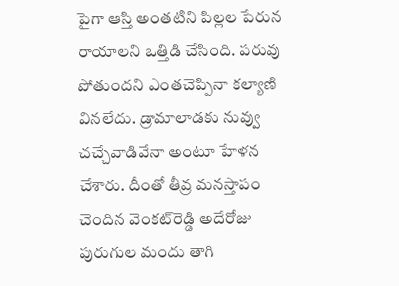పైగా ఆస్తి అంతటిని పిల్లల పేరున రాయాలని ఒత్తిడి చేసింది. పరువు పోతుందని ఎంతచెప్పినా కల్యాణి వినలేదు. డ్రామాలాడకు నువ్వు చచ్చేవాడివేనా అంటూ హేళన చేశారు. దీంతో తీవ్ర మనస్తాపం చెందిన వెంకట్‌రెడ్డి అదేరోజు పురుగుల మందు తాగి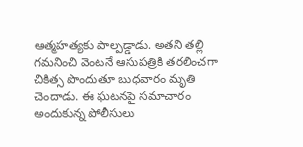ఆత్మహత్యకు పాల్పడ్డాడు. అతని తల్లి గమనించి వెంటనే ఆసుపత్రికి తరలించగా చికిత్స పొందుతూ బుధవారం మృతి చెందాడు. ఈ ఘటనపై సమాచారం అందుకున్న పోలీసులు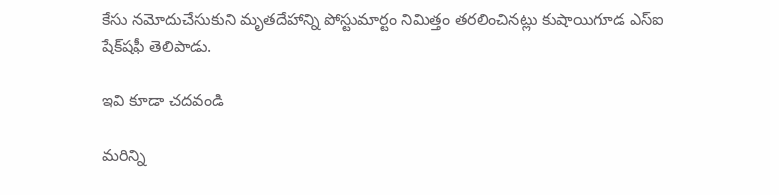కేసు నమోదుచేసుకుని మృతదేహాన్ని పోస్టుమార్టం నిమిత్తం తరలించినట్లు కుషాయిగూడ ఎస్‌ఐ షేక్‌షఫీ తెలిపాడు.

ఇవి కూడా చదవండి

మరిన్ని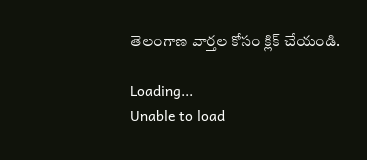తెలంగాణ వార్తల కోసం క్లిక్‌ చేయండి.

Loading...
Unable to load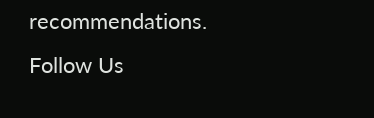recommendations.
Follow Us